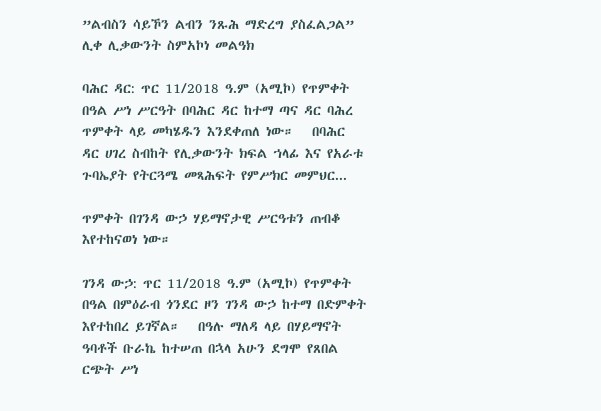”ልብስን ሳይኾን ልብን ንጹሕ ማድረግ ያስፈልጋል” ሊቀ ሊቃውንት ስምአኮነ መልዓክ

ባሕር ዳር: ጥር 11/2018 ዓ.ም (አሚኮ) የጥምቀት በዓል ሥነ ሥርዓት በባሕር ዳር ከተማ ጣና ዳር ባሕረ ጥምቀት ላይ መካሄዱን እንደቀጠለ ነው።   በባሕር ዳር ሀገረ ስብከት የሊቃውንት ክፍል ኀላፊ እና የአራቱ ጉባኤያት የትርጓሜ መጻሕፍት የምሥክር መምህር...

ጥምቀት በገንዳ ውኃ ሃይማኖታዊ ሥርዓቱን ጠብቆ እየተከናወነ ነው።

ገንዳ ውኃ: ጥር 11/2018 ዓ.ም (አሚኮ) የጥምቀት በዓል በምዕራብ ጎንደር ዞን ገንዳ ውኃ ከተማ በድምቀት እየተከበረ ይገኛል።   በዓሉ ማለዳ ላይ በሃይማኖት ዓባቶች ቡራኬ ከተሠጠ በኋላ አሁን ደግሞ የጸበል ርጭት ሥነ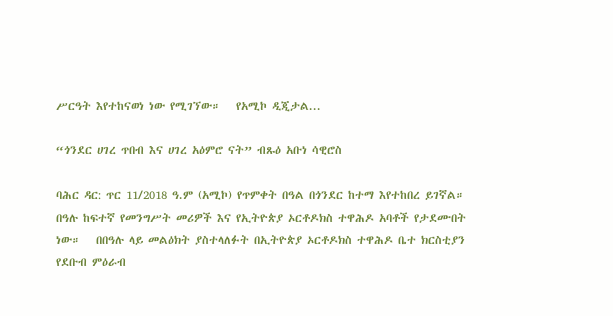ሥርዓት እየተከናወነ ነው የሚገኘው።   የአሚኮ ዲጂታል...

“ጎንደር ሀገረ ጥበብ እና ሀገረ አዕምሮ ናት” ብጹዕ አቡነ ሳዊሮስ

ባሕር ዳር: ጥር 11/2018 ዓ.ም (አሚኮ) የጥምቀት በዓል በጎንደር ከተማ እየተከበረ ይገኛል። በዓሉ ከፍተኛ የመንግሥት መሪዎች እና የኢትዮጵያ ኦርቶዶክስ ተዋሕዶ አባቶች የታደሙበት ነው።   በበዓሉ ላይ መልዕክት ያስተላለፉት በኢትዮጵያ ኦርቶዶክስ ተዋሕዶ ቤተ ክርስቲያን የደቡብ ምዕራብ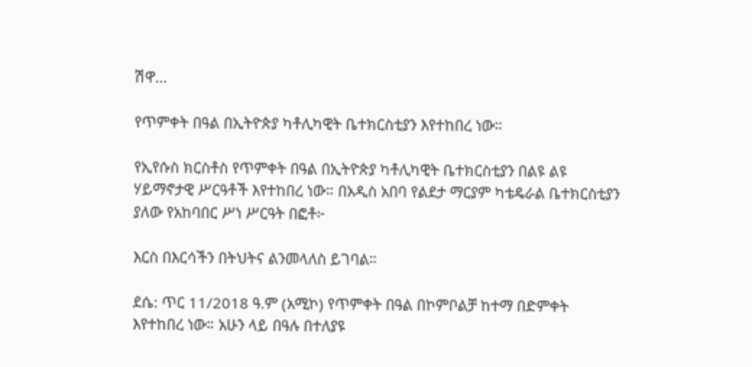ሽዋ...

የጥምቀት በዓል በኢትዮጵያ ካቶሊካዊት ቤተክርስቲያን እየተከበረ ነው።

የኢየሱስ ክርስቶስ የጥምቀት በዓል በኢትዮጵያ ካቶሊካዊት ቤተክርስቲያን በልዩ ልዩ ሃይማኖታዊ ሥርዓቶች እየተከበረ ነው። በአዲስ አበባ የልደታ ማርያም ካቴዴራል ቤተክርስቲያን ያለው የአከባበር ሥነ ሥርዓት በፎቶ፦

እርስ በእርሳችን በትህትና ልንመላለስ ይገባል።

ደሴ: ጥር 11/2018 ዓ.ም (አሚኮ) የጥምቀት በዓል በኮምቦልቻ ከተማ በድምቀት እየተከበረ ነው። አሁን ላይ በዓሉ በተለያዩ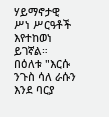ሃይማኖታዊ ሥነ ሥርዓቶች እየተከወነ ይገኛል።   በዕለቱ "እርሱ ንጉስ ሳለ ራሱን እንደ ባርያ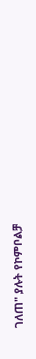ገለጠ" ያሉት የኮምቦልቻ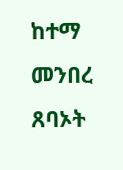ከተማ መንበረ ጸባኦት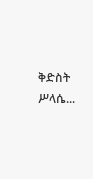ቅድስት ሥላሴ...